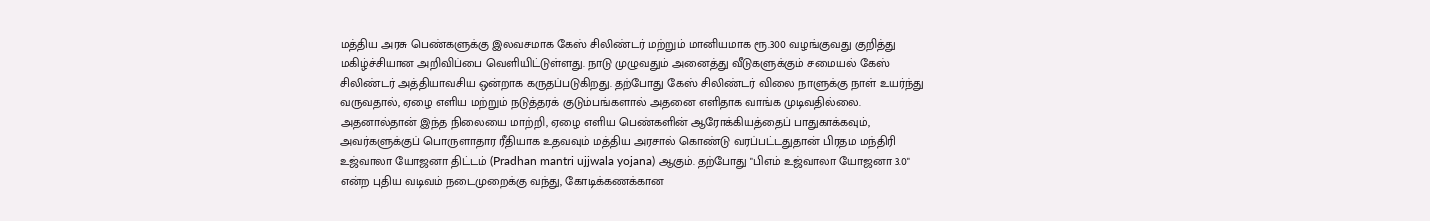மத்திய அரசு பெண்களுக்கு இலவசமாக கேஸ் சிலிண்டர் மற்றும் மானியமாக ரூ.300 வழங்குவது குறித்து மகிழ்ச்சியான அறிவிப்பை வெளியிட்டுள்ளது. நாடு முழுவதும் அனைத்து வீடுகளுக்கும் சமையல் கேஸ் சிலிண்டர் அத்தியாவசிய ஒன்றாக கருதப்படுகிறது. தற்போது கேஸ் சிலிண்டர் விலை நாளுக்கு நாள் உயர்ந்து வருவதால், ஏழை எளிய மற்றும் நடுத்தரக் குடும்பங்களால் அதனை எளிதாக வாங்க முடிவதில்லை. அதனால்தான் இந்த நிலையை மாற்றி, ஏழை எளிய பெண்களின் ஆரோக்கியத்தைப் பாதுகாக்கவும், அவர்களுக்குப் பொருளாதார ரீதியாக உதவவும் மத்திய அரசால் கொண்டு வரப்பட்டதுதான் பிரதம மந்திரி உஜ்வாலா யோஜனா திட்டம் (Pradhan mantri ujjwala yojana) ஆகும். தற்போது "பிஎம் உஜ்வாலா யோஜனா 3.0" என்ற புதிய வடிவம் நடைமுறைக்கு வந்து, கோடிக்கணக்கான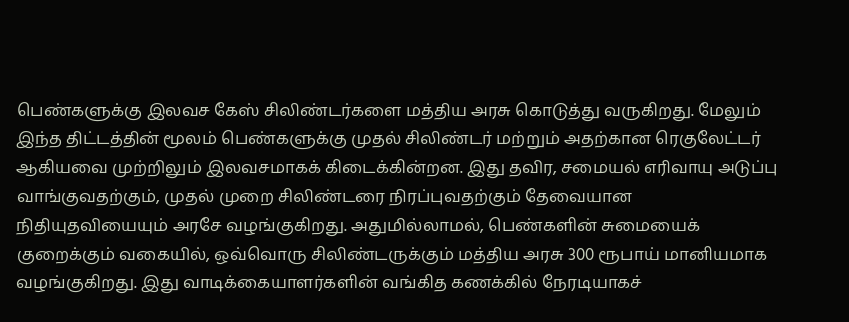பெண்களுக்கு இலவச கேஸ் சிலிண்டர்களை மத்திய அரசு கொடுத்து வருகிறது. மேலும் இந்த திட்டத்தின் மூலம் பெண்களுக்கு முதல் சிலிண்டர் மற்றும் அதற்கான ரெகுலேட்டர் ஆகியவை முற்றிலும் இலவசமாகக் கிடைக்கின்றன. இது தவிர, சமையல் எரிவாயு அடுப்பு வாங்குவதற்கும், முதல் முறை சிலிண்டரை நிரப்புவதற்கும் தேவையான நிதியுதவியையும் அரசே வழங்குகிறது. அதுமில்லாமல், பெண்களின் சுமையைக் குறைக்கும் வகையில், ஒவ்வொரு சிலிண்டருக்கும் மத்திய அரசு 300 ரூபாய் மானியமாக வழங்குகிறது. இது வாடிக்கையாளர்களின் வங்கித கணக்கில் நேரடியாகச்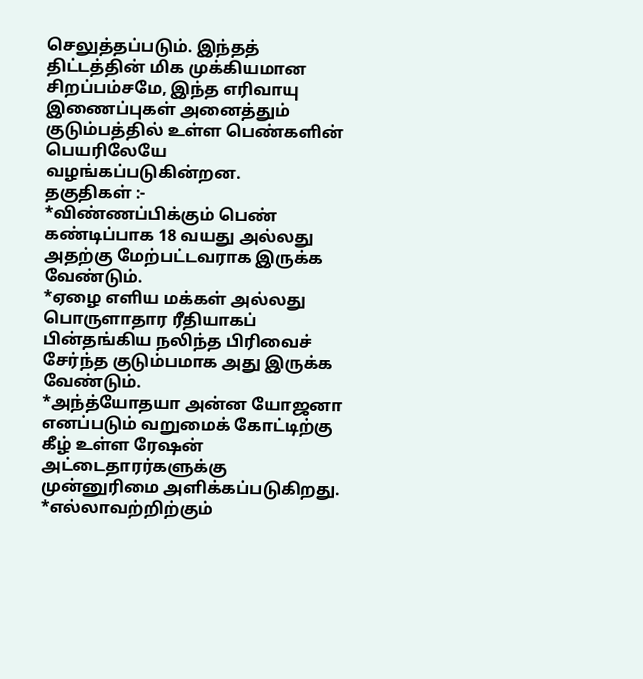செலுத்தப்படும். இந்தத் திட்டத்தின் மிக முக்கியமான சிறப்பம்சமே, இந்த எரிவாயு இணைப்புகள் அனைத்தும் குடும்பத்தில் உள்ள பெண்களின் பெயரிலேயே வழங்கப்படுகின்றன.
தகுதிகள் :-
*விண்ணப்பிக்கும் பெண் கண்டிப்பாக 18 வயது அல்லது அதற்கு மேற்பட்டவராக இருக்க வேண்டும்.
*ஏழை எளிய மக்கள் அல்லது பொருளாதார ரீதியாகப் பின்தங்கிய நலிந்த பிரிவைச் சேர்ந்த குடும்பமாக அது இருக்க வேண்டும்.
*அந்த்யோதயா அன்ன யோஜனா எனப்படும் வறுமைக் கோட்டிற்கு கீழ் உள்ள ரேஷன் அட்டைதாரர்களுக்கு முன்னுரிமை அளிக்கப்படுகிறது.
*எல்லாவற்றிற்கும்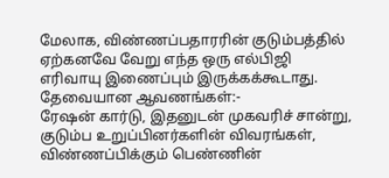மேலாக, விண்ணப்பதாரரின் குடும்பத்தில் ஏற்கனவே வேறு எந்த ஒரு எல்பிஜி எரிவாயு இணைப்பும் இருக்கக்கூடாது.
தேவையான ஆவணங்கள்:-
ரேஷன் கார்டு, இதனுடன் முகவரிச் சான்று, குடும்ப உறுப்பினர்களின் விவரங்கள், விண்ணப்பிக்கும் பெண்ணின்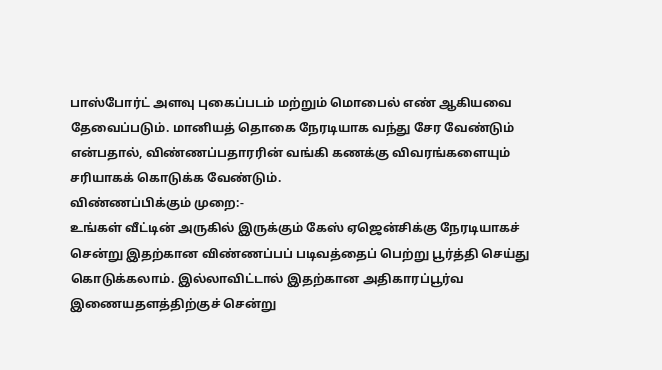பாஸ்போர்ட் அளவு புகைப்படம் மற்றும் மொபைல் எண் ஆகியவை தேவைப்படும். மானியத் தொகை நேரடியாக வந்து சேர வேண்டும் என்பதால், விண்ணப்பதாரரின் வங்கி கணக்கு விவரங்களையும் சரியாகக் கொடுக்க வேண்டும்.
விண்ணப்பிக்கும் முறை:-
உங்கள் வீட்டின் அருகில் இருக்கும் கேஸ் ஏஜென்சிக்கு நேரடியாகச் சென்று இதற்கான விண்ணப்பப் படிவத்தைப் பெற்று பூர்த்தி செய்து கொடுக்கலாம். இல்லாவிட்டால் இதற்கான அதிகாரப்பூர்வ இணையதளத்திற்குச் சென்று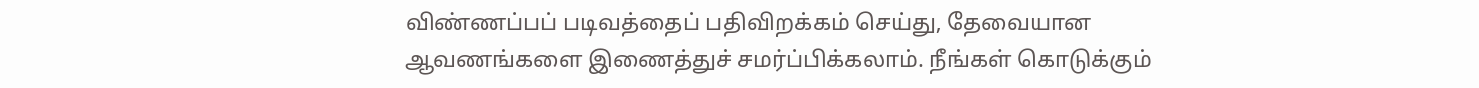விண்ணப்பப் படிவத்தைப் பதிவிறக்கம் செய்து, தேவையான ஆவணங்களை இணைத்துச் சமர்ப்பிக்கலாம். நீங்கள் கொடுக்கும்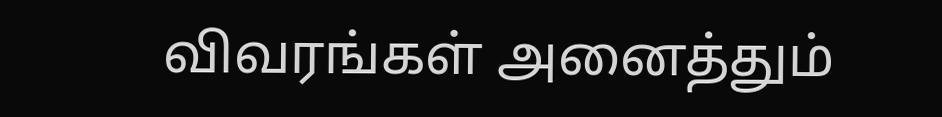விவரங்கள் அனைத்தும்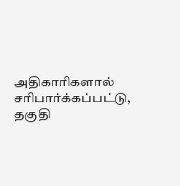அதிகாரிகளால் சரிபார்க்கப்பட்டு, தகுதி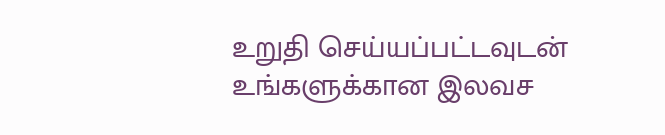உறுதி செய்யப்பட்டவுடன் உங்களுக்கான இலவச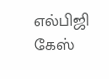எல்பிஜி கேஸ்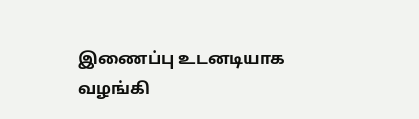இணைப்பு உடனடியாக வழங்கி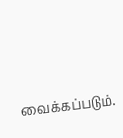வைக்கப்படும்.